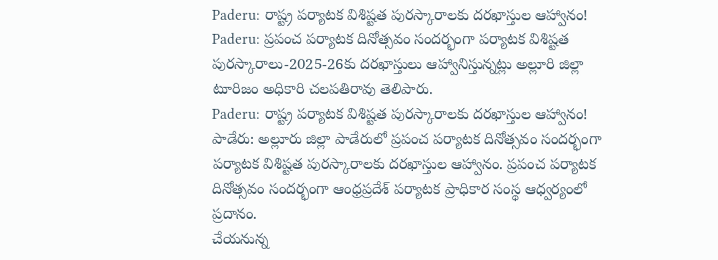Paderu: రాష్ట్ర పర్యాటక విశిష్టత పురస్కారాలకు దరఖాస్తుల ఆహ్వానం!
Paderu: ప్రపంచ పర్యాటక దినోత్సవం సందర్భంగా పర్యాటక విశిష్టత పురస్కారాలు-2025-26కు దరఖాస్తులు ఆహ్వానిస్తున్నట్లు అల్లూరి జిల్లా టూరిజం అధికారి చలపతిరావు తెలిపారు.
Paderu: రాష్ట్ర పర్యాటక విశిష్టత పురస్కారాలకు దరఖాస్తుల ఆహ్వానం!
పాడేరు: అల్లూరు జిల్లా పాడేరులో ప్రపంచ పర్యాటక దినోత్సవం సందర్భంగా పర్యాటక విశిష్టత పురస్కారాలకు దరఖాస్తుల ఆహ్వానం. ప్రపంచ పర్యాటక దినోత్సవం సందర్భంగా ఆంధ్రప్రదేశ్ పర్యాటక ప్రాధికార సంస్థ ఆధ్వర్యంలో ప్రదానం.
చేయనున్న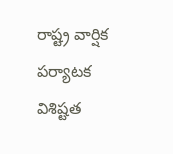రాష్ట్ర వార్షిక పర్యాటక విశిష్టత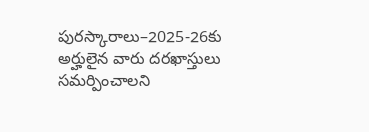పురస్కారాలు–2025-26కు అర్హులైన వారు దరఖాస్తులు సమర్పించాలని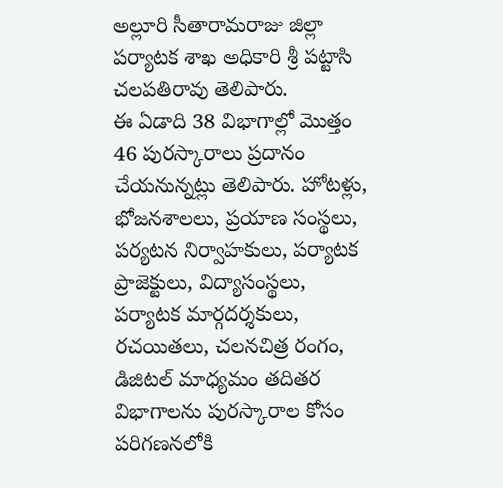అల్లూరి సీతారామరాజు జిల్లా పర్యాటక శాఖ అధికారి శ్రీ పట్టాసి చలపతిరావు తెలిపారు.
ఈ ఏడాది 38 విభాగాల్లో మొత్తం 46 పురస్కారాలు ప్రదానం చేయనున్నట్లు తెలిపారు. హోటళ్లు, భోజనశాలలు, ప్రయాణ సంస్థలు, పర్యటన నిర్వాహకులు, పర్యాటక ప్రాజెక్టులు, విద్యాసంస్థలు, పర్యాటక మార్గదర్శకులు, రచయితలు, చలనచిత్ర రంగం, డిజిటల్ మాధ్యమం తదితర విభాగాలను పురస్కారాల కోసం పరిగణనలోకి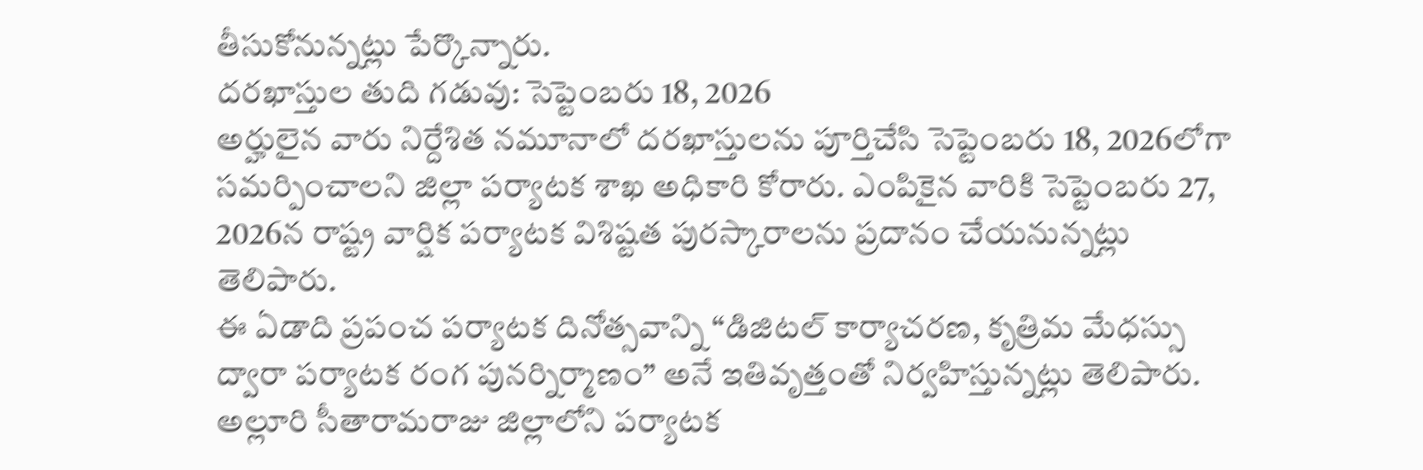తీసుకోనున్నట్లు పేర్కొన్నారు.
దరఖాస్తుల తుది గడువు: సెప్టెంబరు 18, 2026
అర్హులైన వారు నిర్దేశిత నమూనాలో దరఖాస్తులను పూర్తిచేసి సెప్టెంబరు 18, 2026లోగా సమర్పించాలని జిల్లా పర్యాటక శాఖ అధికారి కోరారు. ఎంపికైన వారికి సెప్టెంబరు 27, 2026న రాష్ట్ర వార్షిక పర్యాటక విశిష్టత పురస్కారాలను ప్రదానం చేయనున్నట్లు తెలిపారు.
ఈ ఏడాది ప్రపంచ పర్యాటక దినోత్సవాన్ని “డిజిటల్ కార్యాచరణ, కృత్రిమ మేధస్సు ద్వారా పర్యాటక రంగ పునర్నిర్మాణం” అనే ఇతివృత్తంతో నిర్వహిస్తున్నట్లు తెలిపారు.
అల్లూరి సీతారామరాజు జిల్లాలోని పర్యాటక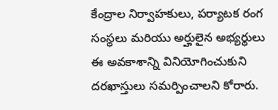కేంద్రాల నిర్వాహకులు, పర్యాటక రంగ సంస్థలు మరియు అర్హులైన అభ్యర్థులు ఈ అవకాశాన్ని వినియోగించుకుని దరఖాస్తులు సమర్పించాలని కోరారు.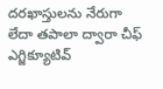దరఖాస్తులను నేరుగా లేదా తపాలా ద్వారా చీఫ్ ఎగ్జిక్యూటివ్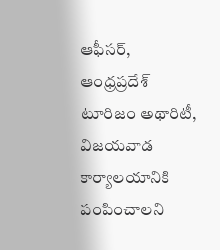ఆఫీసర్, ఆంధ్రప్రదేశ్ టూరిజం అథారిటీ, విజయవాడ కార్యాలయానికి పంపించాలని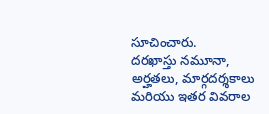సూచించారు.
దరఖాస్తు నమూనా, అర్హతలు, మార్గదర్శకాలు మరియు ఇతర వివరాల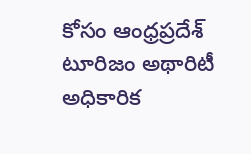కోసం ఆంధ్రప్రదేశ్ టూరిజం అథారిటీ అధికారిక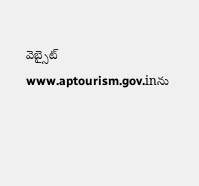వెబ్సైట్ www.aptourism.gov.inను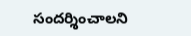సందర్శించాలని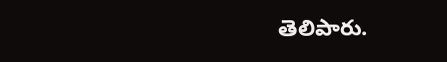తెలిపారు.